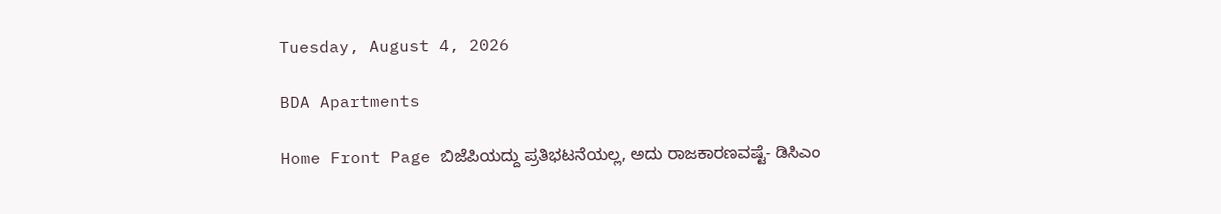Tuesday, August 4, 2026

BDA Apartments

Home Front Page ಬಿಜೆಪಿಯದ್ದು ಪ್ರತಿಭಟನೆಯಲ್ಲ, ಅದು ರಾಜಕಾರಣವಷ್ಟೆ- ಡಿಸಿಎಂ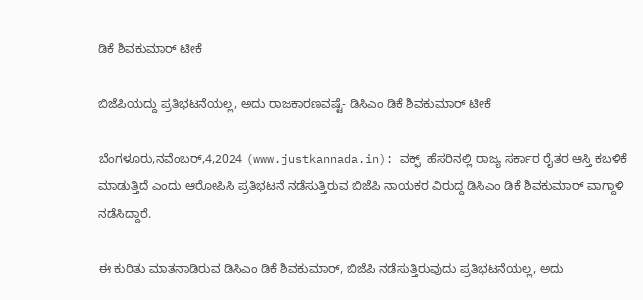ಡಿಕೆ ಶಿವಕುಮಾರ್ ಟೀಕೆ

ಬಿಜೆಪಿಯದ್ದು ಪ್ರತಿಭಟನೆಯಲ್ಲ, ಅದು ರಾಜಕಾರಣವಷ್ಟೆ- ಡಿಸಿಎಂ ಡಿಕೆ ಶಿವಕುಮಾರ್ ಟೀಕೆ

ಬೆಂಗಳೂರು,ನವೆಂಬರ್,4,2024 (www.justkannada.in): ವಕ್ಫ್  ಹೆಸರಿನಲ್ಲಿ ರಾಜ್ಯ ಸರ್ಕಾರ ರೈತರ ಆಸ್ತಿ ಕಬಳಿಕೆ ಮಾಡುತ್ತಿದೆ ಎಂದು ಆರೋಪಿಸಿ ಪ್ರತಿಭಟನೆ ನಡೆಸುತ್ತಿರುವ ಬಿಜೆಪಿ ನಾಯಕರ ವಿರುದ್ದ ಡಿಸಿಎಂ ಡಿಕೆ ಶಿವಕುಮಾರ್ ವಾಗ್ದಾಳಿ ನಡೆಸಿದ್ದಾರೆ.

ಈ ಕುರಿತು ಮಾತನಾಡಿರುವ ಡಿಸಿಎಂ ಡಿಕೆ ಶಿವಕುಮಾರ್, ಬಿಜೆಪಿ ನಡೆಸುತ್ತಿರುವುದು ಪ್ರತಿಭಟನೆಯಲ್ಲ, ಅದು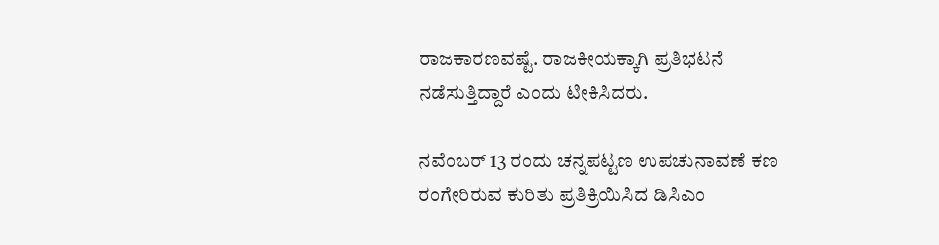ರಾಜಕಾರಣವಷ್ಟೆ. ರಾಜಕೀಯಕ್ಕಾಗಿ ಪ್ರತಿಭಟನೆ ನಡೆಸುತ್ತಿದ್ದಾರೆ ಎಂದು ಟೀಕಿಸಿದರು.

ನವೆಂಬರ್ 13 ರಂದು ಚನ್ನಪಟ್ಟಣ ಉಪಚುನಾವಣೆ ಕಣ ರಂಗೇರಿರುವ ಕುರಿತು ಪ್ರತಿಕ್ರಿಯಿಸಿದ ಡಿಸಿಎಂ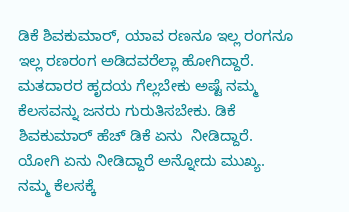ಡಿಕೆ ಶಿವಕುಮಾರ್, ಯಾವ ರಣನೂ ಇಲ್ಲ ರಂಗನೂ ಇಲ್ಲ ರಣರಂಗ ಅಡಿದವರೆಲ್ಲಾ ಹೋಗಿದ್ದಾರೆ. ಮತದಾರರ ಹೃದಯ ಗೆಲ್ಲಬೇಕು ಅಷ್ಟೆ ನಮ್ಮ ಕೆಲಸವನ್ನು ಜನರು ಗುರುತಿಸಬೇಕು. ಡಿಕೆ ಶಿವಕುಮಾರ್ ಹೆಚ್ ಡಿಕೆ ಏನು  ನೀಡಿದ್ದಾರೆ. ಯೋಗಿ ಏನು ನೀಡಿದ್ದಾರೆ ಅನ್ನೋದು ಮುಖ್ಯ. ನಮ್ಮ ಕೆಲಸಕ್ಕೆ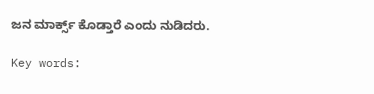ಜನ ಮಾರ್ಕ್ಸ್ ಕೊಡ್ತಾರೆ ಎಂದು ನುಡಿದರು.

Key words: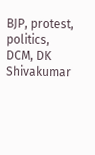BJP, protest,  politics, DCM, DK Shivakumar